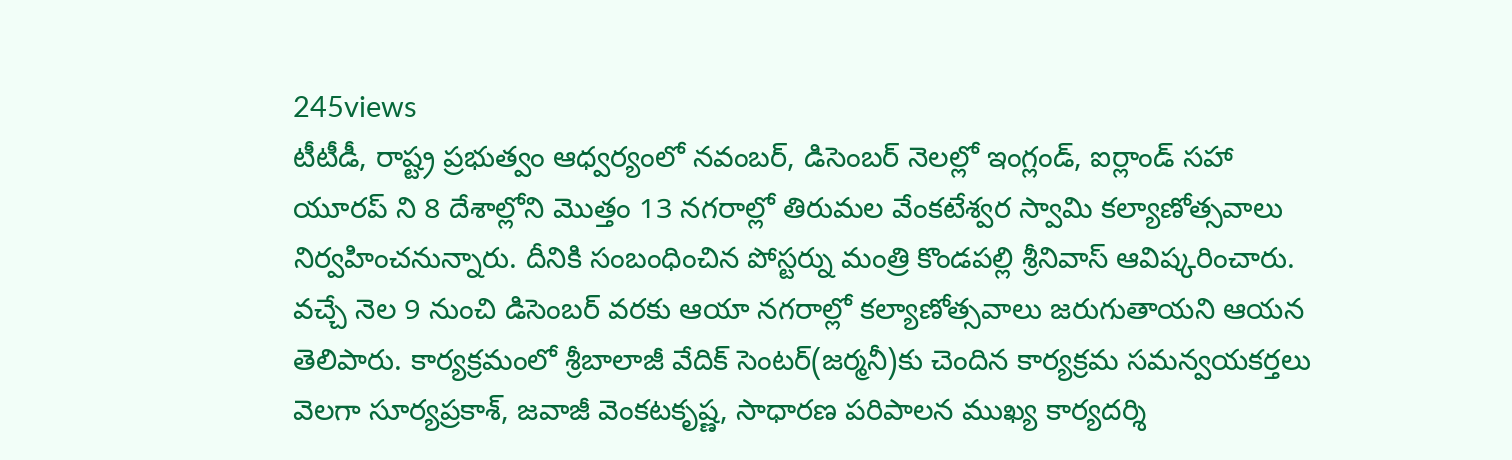245views
టీటీడీ, రాష్ట్ర ప్రభుత్వం ఆధ్వర్యంలో నవంబర్, డిసెంబర్ నెలల్లో ఇంగ్లండ్, ఐర్లాండ్ సహా యూరప్ ని 8 దేశాల్లోని మొత్తం 13 నగరాల్లో తిరుమల వేంకటేశ్వర స్వామి కల్యాణోత్సవాలు నిర్వహించనున్నారు. దీనికి సంబంధించిన పోస్టర్ను మంత్రి కొండపల్లి శ్రీనివాస్ ఆవిష్కరించారు. వచ్చే నెల 9 నుంచి డిసెంబర్ వరకు ఆయా నగరాల్లో కల్యాణోత్సవాలు జరుగుతాయని ఆయన తెలిపారు. కార్యక్రమంలో శ్రీబాలాజీ వేదిక్ సెంటర్(జర్మనీ)కు చెందిన కార్యక్రమ సమన్వయకర్తలు వెలగా సూర్యప్రకాశ్, జవాజీ వెంకటకృష్ణ, సాధారణ పరిపాలన ముఖ్య కార్యదర్శి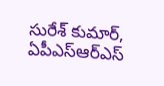సురేశ్ కుమార్, ఏపీఎస్ఆర్ఎస్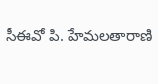సీఈవో పి. హేమలతారాణి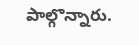పాల్గొన్నారు.